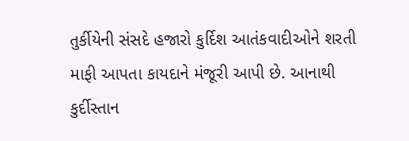તુર્કીયેની સંસદે હજારો કુર્દિશ આતંકવાદીઓને શરતી માફી આપતા કાયદાને મંજૂરી આપી છે. આનાથી કુર્દીસ્તાન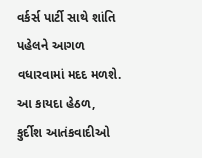વર્કર્સ પાર્ટી સાથે શાંતિ પહેલને આગળ વધારવામાં મદદ મળશે.
આ કાયદા હેઠળ, કુર્દીશ આતંકવાદીઓ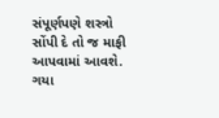સંપૂર્ણપણે શસ્ત્રો સોંપી દે તો જ માફી આપવામાં આવશે. ગયા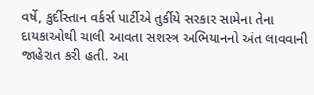વર્ષે, કુર્દીસ્તાન વર્કર્સ પાર્ટીએ તુર્કીયે સરકાર સામેના તેના દાયકાઓથી ચાલી આવતા સશસ્ત્ર અભિયાનનો અંત લાવવાની જાહેરાત કરી હતી. આ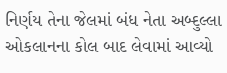નિર્ણય તેના જેલમાં બંધ નેતા અબ્દુલ્લા ઓકલાનના કોલ બાદ લેવામાં આવ્યો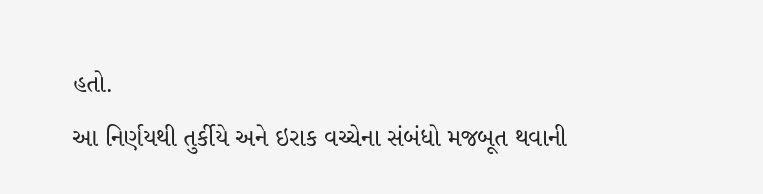હતો.
આ નિર્ણયથી તુર્કીયે અને ઇરાક વચ્ચેના સંબંધો મજબૂત થવાની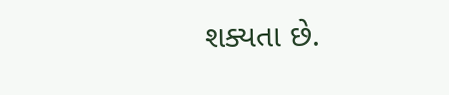શક્યતા છે.